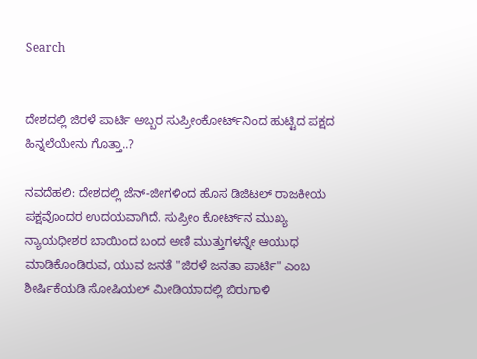Search


ದೇಶದಲ್ಲಿ ಜಿರಳೆ ಪಾರ್ಟಿ ಅಬ್ಬರ ಸುಪ್ರೀಂಕೋರ್ಟ್‌ನಿಂದ ಹುಟ್ಟಿದ ಪಕ್ಷದ ಹಿನ್ನಲೆಯೇನು ಗೊತ್ತಾ..?

ನವದೆಹಲಿ: ದೇಶದಲ್ಲಿ ಜೆನ್‌-ಜೀಗಳಿಂದ ಹೊಸ ಡಿಜಿಟಲ್‌ ರಾಜಕೀಯ ಪಕ್ಷವೊಂದರ ಉದಯವಾಗಿದೆ. ಸುಪ್ರೀಂ ಕೋರ್ಟ್‌ನ ಮುಖ್ಯ ನ್ಯಾಯಧೀಶರ ಬಾಯಿಂದ ಬಂದ ಅಣಿ ಮುತ್ತುಗಳನ್ನೇ ಆಯುಧ ಮಾಡಿಕೊಂಡಿರುವ, ಯುವ ಜನತೆ "ಜಿರಳೆ ಜನತಾ ಪಾರ್ಟಿ" ಎಂಬ ಶೀರ್ಷಿಕೆಯಡಿ ಸೋಷಿಯಲ್‌ ಮೀಡಿಯಾದಲ್ಲಿ ಬಿರುಗಾಳಿ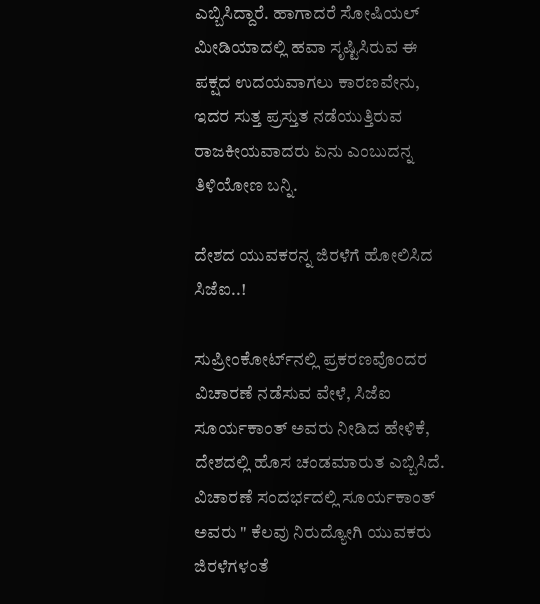ಎಬ್ಬಿಸಿದ್ದಾರೆ. ಹಾಗಾದರೆ ಸೋಷಿಯಲ್‌ ಮೀಡಿಯಾದಲ್ಲಿ ಹವಾ ಸೃಷ್ಟಿಸಿರುವ ಈ ಪಕ್ಷದ ಉದಯವಾಗಲು ಕಾರಣವೇನು, ಇದರ ಸುತ್ತ ಪ್ರಸ್ತುತ ನಡೆಯುತ್ತಿರುವ ರಾಜಕೀಯವಾದರು ಏನು ಎಂಬುದನ್ನ ತಿಳಿಯೋಣ ಬನ್ನಿ.

ದೇಶದ ಯುವಕರನ್ನ ಜಿರಳೆಗೆ ಹೋಲಿಸಿದ ಸಿಜೆಐ..!

ಸುಪ್ರೀಂಕೋರ್ಟ್‌ನಲ್ಲಿ ಪ್ರಕರಣವೊಂದರ ವಿಚಾರಣೆ ನಡೆಸುವ ವೇಳೆ, ಸಿಜೆಐ ಸೂರ್ಯಕಾಂತ್‌ ಅವರು ನೀಡಿದ ಹೇಳಿಕೆ, ದೇಶದಲ್ಲಿ ಹೊಸ ಚಂಡಮಾರುತ ಎಬ್ಬಿಸಿದೆ. ವಿಚಾರಣೆ ಸಂದರ್ಭದಲ್ಲಿ ಸೂರ್ಯಕಾಂತ್‌ ಅವರು " ಕೆಲವು ನಿರುದ್ಯೋಗಿ ಯುವಕರು ಜಿರಳೆಗಳಂತೆ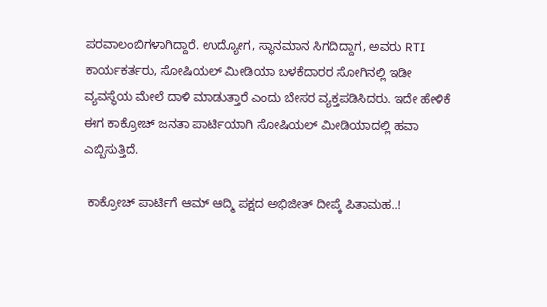ಪರವಾಲಂಬಿಗಳಾಗಿದ್ದಾರೆ. ಉದ್ಯೋಗ, ಸ್ಥಾನಮಾನ ಸಿಗದಿದ್ದಾಗ, ಅವರು RTI ಕಾರ್ಯಕರ್ತರು, ಸೋಷಿಯಲ್‌ ಮೀಡಿಯಾ ಬಳಕೆದಾರರ ಸೋಗಿನಲ್ಲಿ ಇಡೀ ವ್ಯವಸ್ಥೆಯ ಮೇಲೆ ದಾಳಿ ಮಾಡುತ್ತಾರೆ ಎಂದು ಬೇಸರ ವ್ಯಕ್ತಪಡಿಸಿದರು. ಇದೇ ಹೇಳಿಕೆ ಈಗ ಕಾಕ್ರೋಚ್‌ ಜನತಾ ಪಾರ್ಟಿಯಾಗಿ ಸೋಷಿಯಲ್‌ ಮೀಡಿಯಾದಲ್ಲಿ ಹವಾ ಎಬ್ಬಿಸುತ್ತಿದೆ.

 ಕಾಕ್ರೋಚ್‌ ಪಾರ್ಟಿಗೆ ಆಮ್‌ ಆದ್ಮಿ ಪಕ್ಷದ ಅಭಿಜೀತ್ ದೀಪ್ಕೆ ಪಿತಾಮಹ..!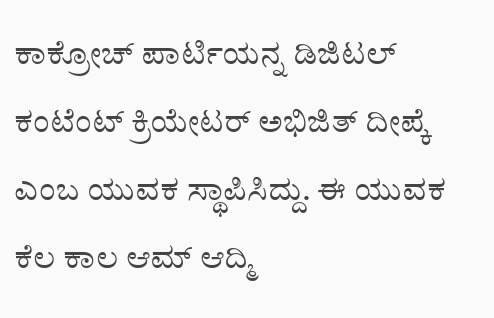ಕಾಕ್ರೋಚ್‌ ಪಾರ್ಟಿಯನ್ನ ಡಿಜಿಟಲ್‌ ಕಂಟೆಂಟ್‌ ಕ್ರಿಯೇಟರ್‌ ಅಭಿಜಿತ್‌ ದೀಪ್ಕೆ ಎಂಬ ಯುವಕ ಸ್ಥಾಪಿಸಿದ್ದು. ಈ ಯುವಕ ಕೆಲ ಕಾಲ ಆಮ್‌ ಆದ್ಮಿ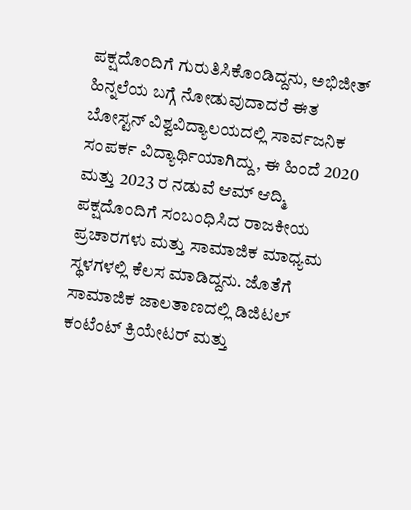ಪಕ್ಷದೊಂದಿಗೆ ಗುರುತಿಸಿಕೊಂಡಿದ್ದನು, ಅಭಿಜೀತ್‌ ಹಿನ್ನಲೆಯ ಬಗ್ಗೆ ನೋಡುವುದಾದರೆ ಈತ ಬೋಸ್ಟನ್ ವಿಶ್ವವಿದ್ಯಾಲಯದಲ್ಲಿ ಸಾರ್ವಜನಿಕ ಸಂಪರ್ಕ ವಿದ್ಯಾರ್ಥಿಯಾಗಿದ್ದು, ಈ ಹಿಂದೆ 2020 ಮತ್ತು 2023 ರ ನಡುವೆ ಆಮ್ ಆದ್ಮಿ ಪಕ್ಷದೊಂದಿಗೆ ಸಂಬಂಧಿಸಿದ ರಾಜಕೀಯ ಪ್ರಚಾರಗಳು ಮತ್ತು ಸಾಮಾಜಿಕ ಮಾಧ್ಯಮ ಸ್ಥಳಗಳಲ್ಲಿ ಕೆಲಸ ಮಾಡಿದ್ದನು. ಜೊತೆಗೆ ಸಾಮಾಜಿಕ ಜಾಲತಾಣದಲ್ಲಿ ಡಿಜಿಟಲ್ ಕಂಟೆಂಟ್ ಕ್ರಿಯೇಟರ್ ಮತ್ತು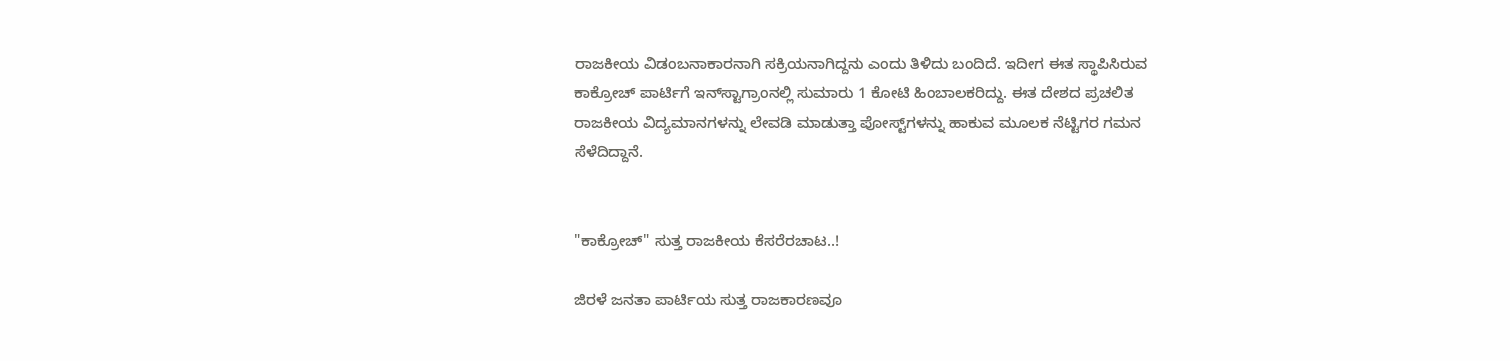ರಾಜಕೀಯ ವಿಡಂಬನಾಕಾರನಾಗಿ ಸಕ್ರಿಯನಾಗಿದ್ದನು ಎಂದು ತಿಳಿದು ಬಂದಿದೆ. ಇದೀಗ ಈತ ಸ್ಥಾಪಿಸಿರುವ ಕಾಕ್ರೋಚ್‌ ಪಾರ್ಟಿಗೆ ಇನ್‌ಸ್ಟಾಗ್ರಾಂನಲ್ಲಿ ಸುಮಾರು 1 ಕೋಟಿ ಹಿಂಬಾಲಕರಿದ್ದು. ಈತ ದೇಶದ ಪ್ರಚಲಿತ ರಾಜಕೀಯ ವಿದ್ಯಮಾನಗಳನ್ನು ಲೇವಡಿ ಮಾಡುತ್ತಾ ಪೋಸ್ಟ್‌ಗಳನ್ನು ಹಾಕುವ ಮೂಲಕ ನೆಟ್ಟಿಗರ ಗಮನ ಸೆಳೆದಿದ್ದಾನೆ.


"ಕಾಕ್ರೋಚ್‌" ಸುತ್ತ ರಾಜಕೀಯ ಕೆಸರೆರಚಾಟ..!

ಜಿರಳೆ ಜನತಾ ಪಾರ್ಟಿಯ ಸುತ್ತ ರಾಜಕಾರಣವೂ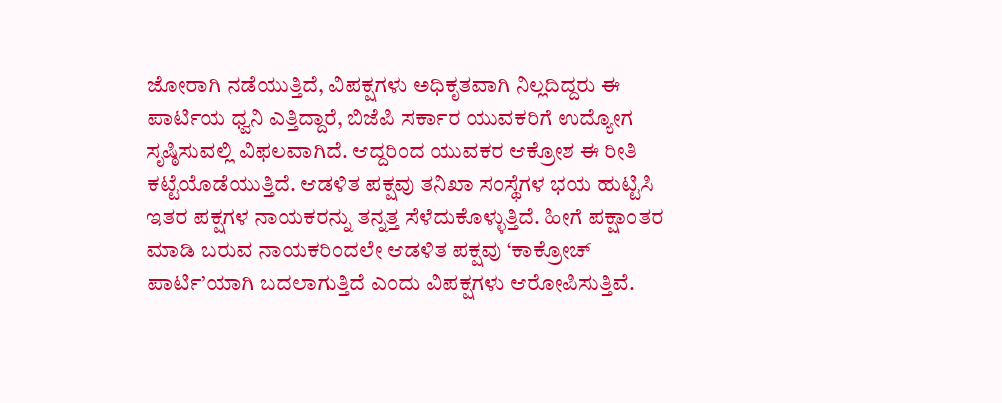ಜೋರಾಗಿ ನಡೆಯುತ್ತಿದೆ, ವಿಪಕ್ಷಗಳು ಅಧಿಕೃತವಾಗಿ ನಿಲ್ಲದಿದ್ದರು ಈ ಪಾರ್ಟಿಯ ಧ್ವನಿ ಎತ್ತಿದ್ದಾರೆ, ಬಿಜೆಪಿ ಸರ್ಕಾರ ಯುವಕರಿಗೆ ಉದ್ಯೋಗ ಸೃಷ್ಠಿಸುವಲ್ಲಿ ವಿಫಲವಾಗಿದೆ. ಆದ್ದರಿಂದ ಯುವಕರ ಆಕ್ರೋಶ ಈ ರೀತಿ ಕಟ್ಟೆಯೊಡೆಯುತ್ತಿದೆ. ಆಡಳಿತ ಪಕ್ಷವು ತನಿಖಾ ಸಂಸ್ಥೆಗಳ ಭಯ ಹುಟ್ಟಿಸಿ ಇತರ ಪಕ್ಷಗಳ ನಾಯಕರನ್ನು ತನ್ನತ್ತ ಸೆಳೆದುಕೊಳ್ಳುತ್ತಿದೆ. ಹೀಗೆ ಪಕ್ಷಾಂತರ ಮಾಡಿ ಬರುವ ನಾಯಕರಿಂದಲೇ ಆಡಳಿತ ಪಕ್ಷವು ‘ಕಾಕ್ರೋಚ್ ಪಾರ್ಟಿ’ಯಾಗಿ ಬದಲಾಗುತ್ತಿದೆ ಎಂದು ವಿಪಕ್ಷಗಳು ಆರೋಪಿಸುತ್ತಿವೆ.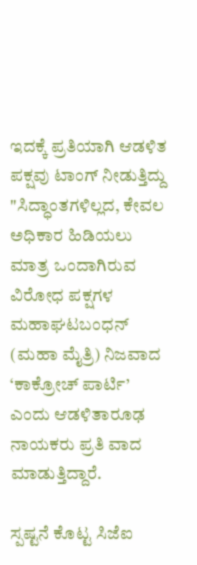ಇದಕ್ಕೆ ಪ್ರತಿಯಾಗಿ ಆಡಳಿತ ಪಕ್ಷವು ಟಾಂಗ್‌ ನೀಡುತ್ತಿದ್ದು "ಸಿದ್ಧಾಂತಗಳಿಲ್ಲದ, ಕೇವಲ ಅಧಿಕಾರ ಹಿಡಿಯಲು ಮಾತ್ರ ಒಂದಾಗಿರುವ ವಿರೋಧ ಪಕ್ಷಗಳ ಮಹಾಘಟಬಂಧನ್ (ಮಹಾ ಮೈತ್ರಿ) ನಿಜವಾದ ‘ಕಾಕ್ರೋಚ್ ಪಾರ್ಟಿ’ ಎಂದು ಆಡಳಿತಾರೂಢ ನಾಯಕರು ಪ್ರತಿ ವಾದ ಮಾಡುತ್ತಿದ್ದಾರೆ.

ಸ್ಪಷ್ಟನೆ ಕೊಟ್ಟ ಸಿಜೆಐ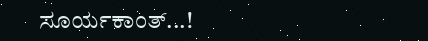ಸೂರ್ಯಕಾಂತ್‌...!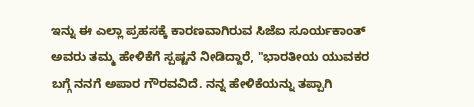ಇನ್ನು ಈ ಎಲ್ಲಾ ಪ್ರಹಸಕ್ಕೆ ಕಾರಣವಾಗಿರುವ ಸಿಜೆಐ ಸೂರ್ಯಕಾಂತ್‌ ಅವರು ತಮ್ಮ ಹೇಳಿಕೆಗೆ ಸ್ಪಷ್ಟನೆ ನೀಡಿದ್ದಾರೆ, "ಭಾರತೀಯ ಯುವಕರ ಬಗ್ಗೆ ನನಗೆ ಅಪಾರ ಗೌರವವಿದೆ. ನನ್ನ ಹೇಳಿಕೆಯನ್ನು ತಪ್ಪಾಗಿ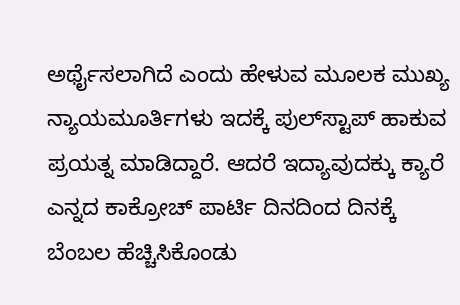ಅರ್ಥೈಸಲಾಗಿದೆ ಎಂದು ಹೇಳುವ ಮೂಲಕ ಮುಖ್ಯ ನ್ಯಾಯಮೂರ್ತಿಗಳು ಇದಕ್ಕೆ ಪುಲ್‌ಸ್ಟಾಪ್‌ ಹಾಕುವ ಪ್ರಯತ್ನ ಮಾಡಿದ್ದಾರೆ. ಆದರೆ ಇದ್ಯಾವುದಕ್ಕು ಕ್ಯಾರೆ ಎನ್ನದ ಕಾಕ್ರೋಚ್‌ ಪಾರ್ಟಿ ದಿನದಿಂದ ದಿನಕ್ಕೆ ಬೆಂಬಲ ಹೆಚ್ಚಿಸಿಕೊಂಡು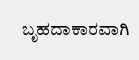ಬೃಹದಾಕಾರವಾಗಿ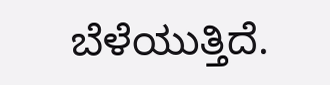ಬೆಳೆಯುತ್ತಿದೆ.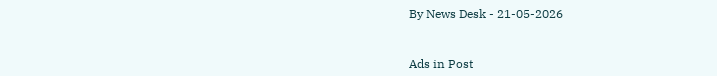By News Desk - 21-05-2026


Ads in Post